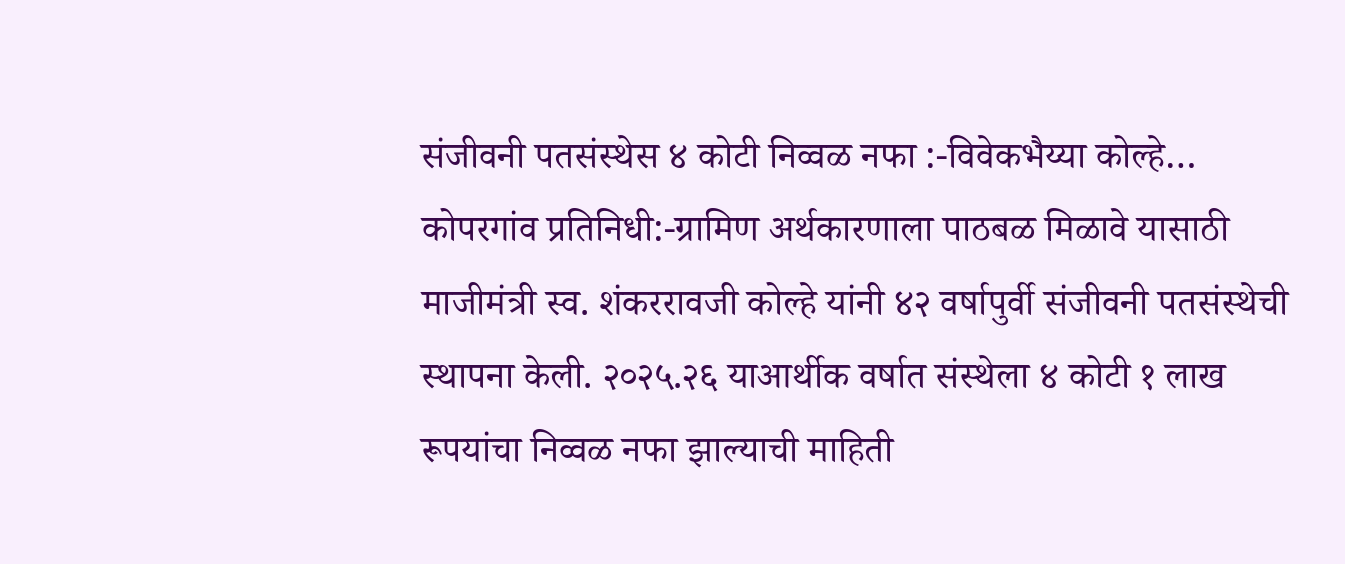संजीवनी पतसंस्थेस ४ कोटी निव्वळ नफा :-विवेकभैय्या कोल्हे…
कोपरगांव प्रतिनिधी:-ग्रामिण अर्थकारणाला पाठबळ मिळावे यासाठी माजीमंत्री स्व. शंकररावजी कोल्हे यांनी ४२ वर्षापुर्वी संजीवनी पतसंस्थेची स्थापना केली. २०२५.२६ याआर्थीक वर्षात संस्थेला ४ कोटी १ लाख रूपयांचा निव्वळ नफा झाल्याची माहिती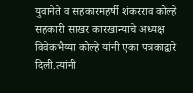युवानेते व सहकारमहर्षी शंकरराव कोल्हे सहकारी साखर कारखान्याचे अध्यक्ष विवेकभैय्या कोल्हे यांनी एका पत्रकाद्वारे दिली.त्यांनी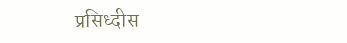प्रसिध्दीस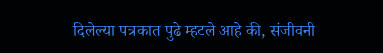दिलेल्या पत्रकात पुढे म्हटले आहे की, संजीवनी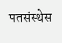पतसंस्थेस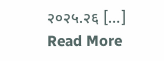२०२५.२६ […]
Read More